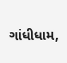ગાંધીધામ,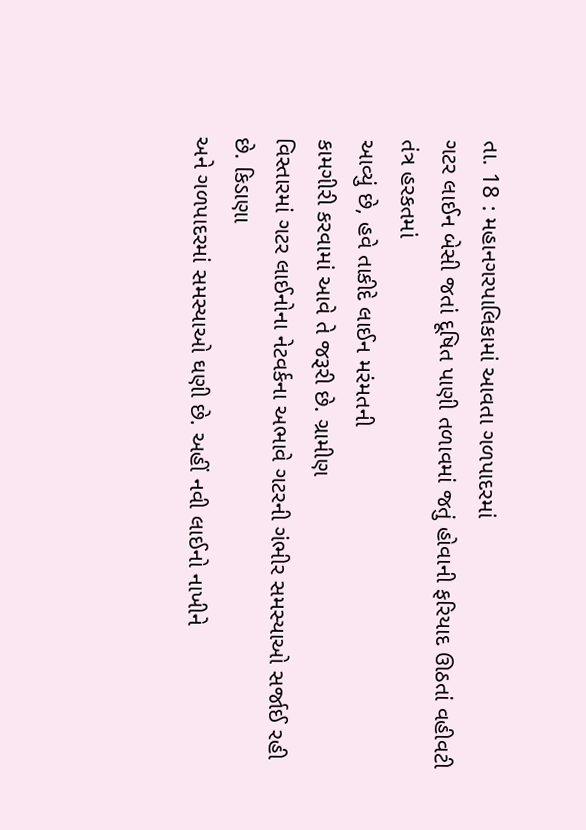તા. 18 : મહાનગરપાલિકામાં આવતા ગળપાદરમાં
ગટર લાઈન બેસી જતાં દૂષિત પાણી તળાવમાં જતું હોવાની ફરિયાદ ઊઠતાં વહીવટી તંત્ર હરકતમાં
આવ્યું છે, હવે તાકીદે લાઈન મરંમતની
કામગીરી કરવામાં આવે તે જરૂરી છે. ગ્રામીણ
વિસ્તારમાં ગટર લાઈનોના નેટવર્કના અભાવે ગટરની ગંભીર સમસ્યાઓ સર્જાઈ રહી છે. કિડાણા
અને ગળપાદરમાં સમસ્યાઓ ઘણી છે. અહીં નવી લાઈનો નાખીને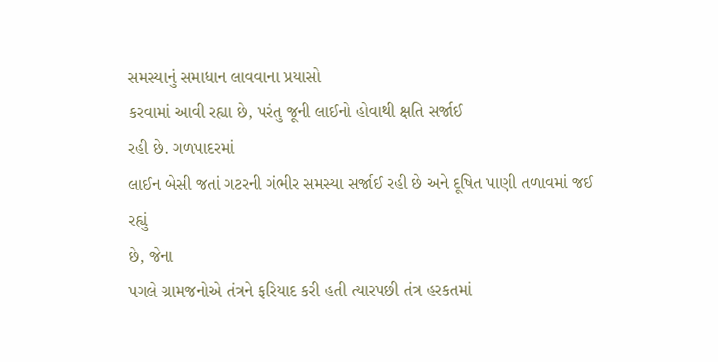સમસ્યાનું સમાધાન લાવવાના પ્રયાસો
કરવામાં આવી રહ્યા છે, પરંતુ જૂની લાઈનો હોવાથી ક્ષતિ સર્જાઈ
રહી છે. ગળપાદરમાં
લાઈન બેસી જતાં ગટરની ગંભીર સમસ્યા સર્જાઈ રહી છે અને દૂષિત પાણી તળાવમાં જઈ રહ્યું
છે, જેના
પગલે ગ્રામજનોએ તંત્રને ફરિયાદ કરી હતી ત્યારપછી તંત્ર હરકતમાં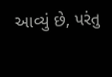આવ્યું છે, પરંતુ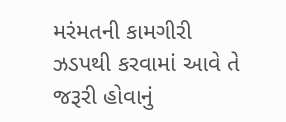મરંમતની કામગીરી ઝડપથી કરવામાં આવે તે જરૂરી હોવાનું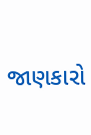જાણકારો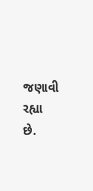જણાવી રહ્યા
છે.